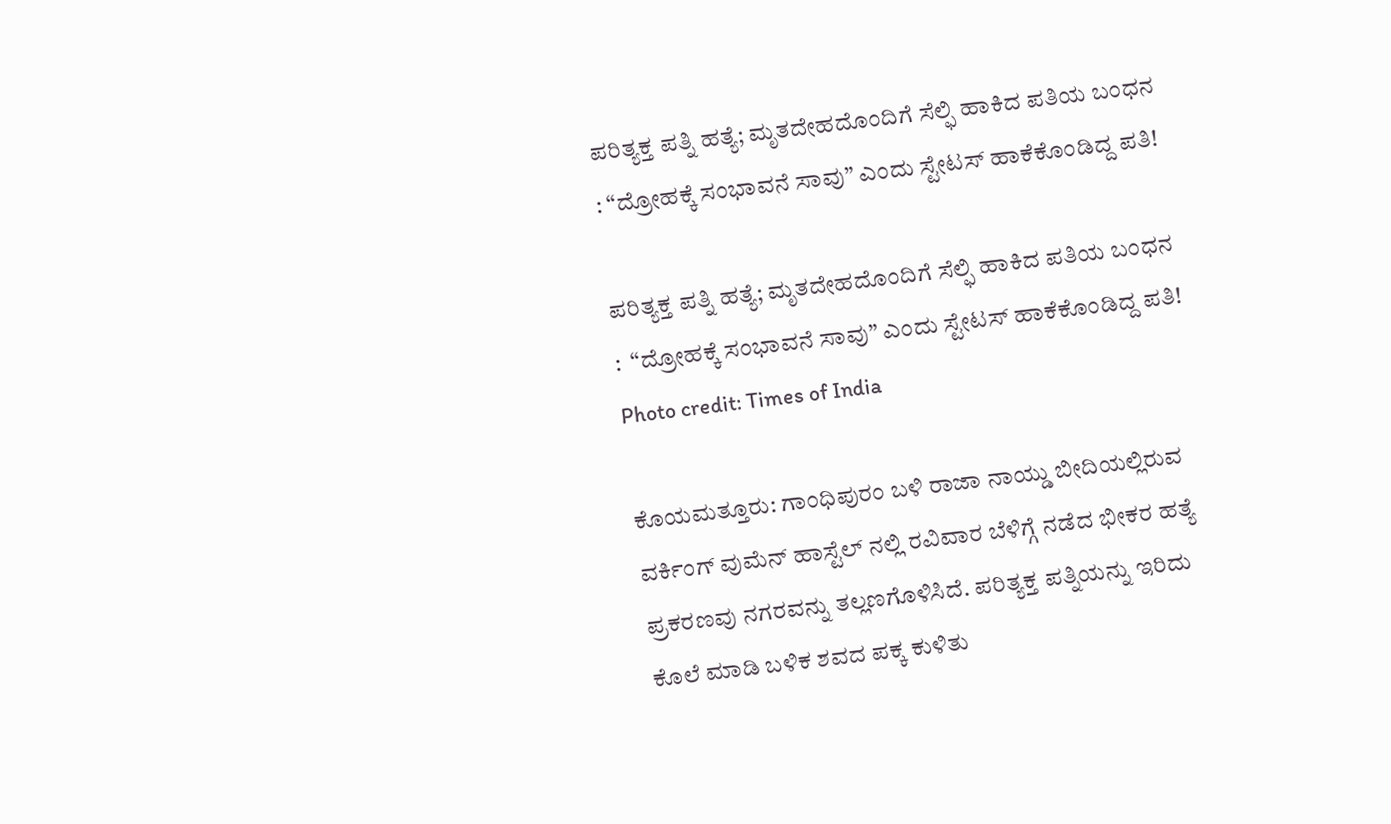ಪರಿತ್ಯಕ್ತ ಪತ್ನಿ ಹತ್ಯೆ; ಮೃತದೇಹದೊಂದಿಗೆ ಸೆಲ್ಫಿ ಹಾಕಿದ ಪತಿಯ ಬಂಧನ : “ದ್ರೋಹಕ್ಕೆ ಸಂಭಾವನೆ ಸಾವು” ಎಂದು ಸ್ಟೇಟಸ್ ಹಾಕೆಕೊಂಡಿದ್ದ ಪತಿ!

ಪರಿತ್ಯಕ್ತ ಪತ್ನಿ ಹತ್ಯೆ; ಮೃತದೇಹದೊಂದಿಗೆ ಸೆಲ್ಫಿ ಹಾಕಿದ ಪತಿಯ ಬಂಧನ :  “ದ್ರೋಹಕ್ಕೆ ಸಂಭಾವನೆ ಸಾವು” ಎಂದು ಸ್ಟೇಟಸ್ ಹಾಕೆಕೊಂಡಿದ್ದ ಪತಿ!
Photo credit: Times of India

ಕೊಯಮತ್ತೂರು: ಗಾಂಧಿಪುರಂ ಬಳಿ ರಾಜಾ ನಾಯ್ಡು ಬೀದಿಯಲ್ಲಿರುವ ವರ್ಕಿಂಗ್ ವುಮೆನ್ ಹಾಸ್ಟೆಲ್‌ ನಲ್ಲಿ ರವಿವಾರ ಬೆಳಿಗ್ಗೆ ನಡೆದ ಭೀಕರ ಹತ್ಯೆ ಪ್ರಕರಣವು ನಗರವನ್ನು ತಲ್ಲಣಗೊಳಿಸಿದೆ. ಪರಿತ್ಯಕ್ತ ಪತ್ನಿಯನ್ನು ಇರಿದು ಕೊಲೆ ಮಾಡಿ ಬಳಿಕ ಶವದ ಪಕ್ಕ ಕುಳಿತು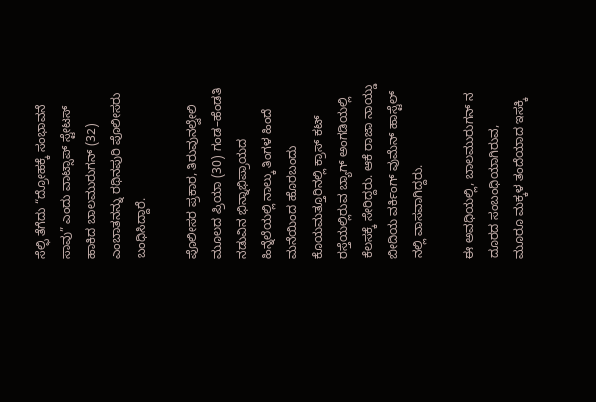ಸೆಲ್ಫಿ ತೆಗೆದು “ದ್ರೋಹಕ್ಕೆ ಸಂಭಾವನೆ ಸಾವು” ಎಂದು ವಾಟ್ಸಾಪ್ ಸ್ಟೇಟಸ್ ಹಾಕಿದ ಬಾಲಮುರುಗನ್ (32) ಎಂಬಾತನನ್ನು ರಥಿನಪುರಿ ಪೊಲೀಸರು ಬಂಧಿಸಿದ್ದಾರೆ.

ಪೊಲೀಸರ ಪ್ರಕಾರ, ತಿರುವುನಲ್ವೇಲಿ ಮೂಲದ ಪ್ರಿಯಾ (30) ಗಂಡ–ಹೆಂಡತಿ ನಡುವಿನ ಭಿನ್ನಾಭಿಪ್ರಾಯದ ಹಿನ್ನೆಲೆಯಲ್ಲಿ ನಾಲ್ಕು ತಿಂಗಳ ಹಿಂದೆ ಮನೆಯಿಂದ ಹೊರಬಂದು ಕೊಯಮತ್ತೂರಿನಲ್ಲಿ ಕ್ರಾಸ್ ಕಟ್ ರಸ್ತೆಯಲ್ಲಿರುವ ಬ್ಯಾಗ್ ಅಂಗಡಿಯಲ್ಲಿ ಕೆಲಸಕ್ಕೆ ಸೇರಿದ್ದರು. ಆಕೆ ರಾಜಾ ನಾಯ್ಡು ಬೀದಿಯ ವರ್ಕಿಂಗ್ ವುಮೆನ್ ಹಾಸ್ಟೆಲ್‌ ನಲ್ಲಿ ವಾಸವಾಗಿದ್ದರು.

ಈ ಅವಧಿಯಲ್ಲಿ, ಬಾಲಮುರುಗನ್‌ ನ ದೂರದ ಸಂಬಂಧಿಯಾಗಿರುವ, ಮೂರೂ ಮಕ್ಕಳ ತಂದೆಯಾದ ಇಸಕ್ಕಿ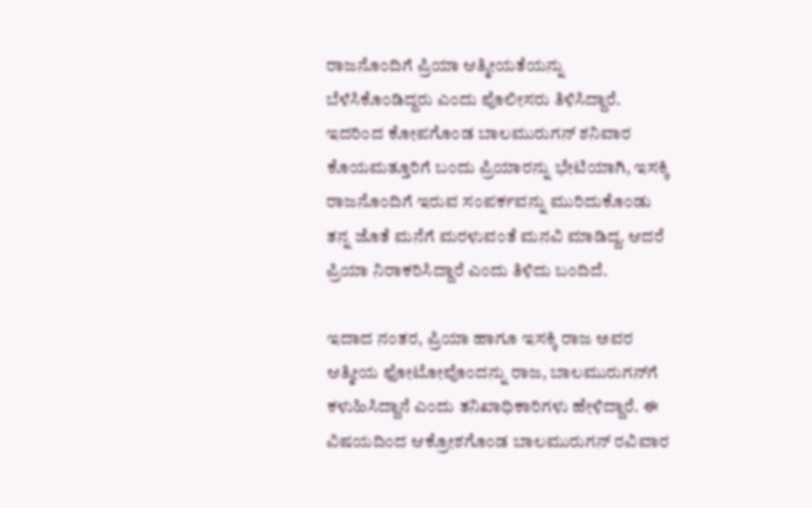ರಾಜನೊಂದಿಗೆ ಪ್ರಿಯಾ ಆತ್ಮೀಯತೆಯನ್ನು ಬೆಳೆಸಿಕೊಂಡಿದ್ದರು ಎಂದು ಪೊಲೀಸರು ತಿಳಿಸಿದ್ದಾರೆ. ಇದರಿಂದ ಕೋಪಗೊಂಡ ಬಾಲಮುರುಗನ್ ಶನಿವಾರ ಕೊಯಮತ್ತೂರಿಗೆ ಬಂದು ಪ್ರಿಯಾರನ್ನು ಭೇಟಿಯಾಗಿ, ಇಸಕ್ಕಿ ರಾಜನೊಂದಿಗೆ ಇರುವ ಸಂಪರ್ಕವನ್ನು ಮುರಿದುಕೊಂಡು ತನ್ನ ಜೊತೆ ಮನೆಗೆ ಮರಳುವಂತೆ ಮನವಿ ಮಾಡಿದ್ದ. ಆದರೆ ಪ್ರಿಯಾ ನಿರಾಕರಿಸಿದ್ದಾರೆ ಎಂದು ತಿಳಿದು ಬಂದಿದೆ.

ಇದಾದ ನಂತರ, ಪ್ರಿಯಾ ಹಾಗೂ ಇಸಕ್ಕಿ ರಾಜ ಅವರ ಆತ್ಮೀಯ ಫೋಟೋವೊಂದನ್ನು ರಾಜ, ಬಾಲಮುರುಗನ್‌ಗೆ ಕಳುಹಿಸಿದ್ದಾನೆ ಎಂದು ತನಿಖಾಧಿಕಾರಿಗಳು ಹೇಳಿದ್ದಾರೆ. ಈ ವಿಷಯದಿಂದ ಆಕ್ರೋಶಗೊಂಡ ಬಾಲಮುರುಗನ್ ರವಿವಾರ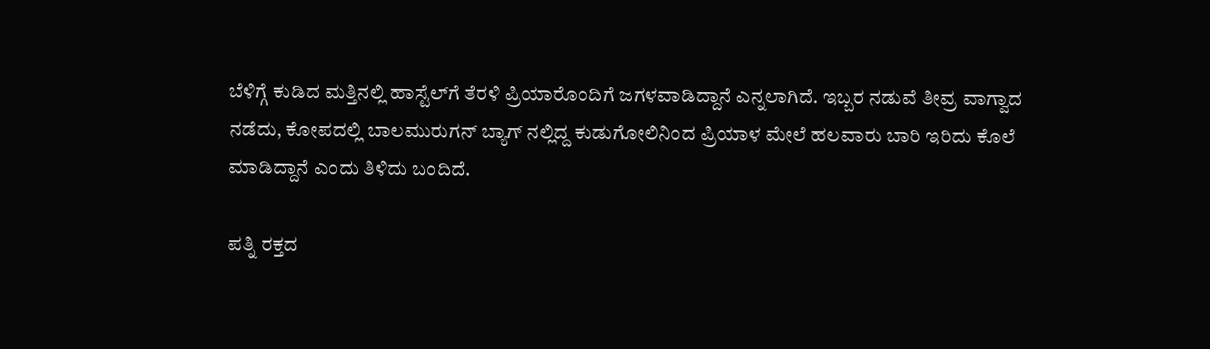ಬೆಳಿಗ್ಗೆ ಕುಡಿದ ಮತ್ತಿನಲ್ಲಿ ಹಾಸ್ಟೆಲ್‌ಗೆ ತೆರಳಿ ಪ್ರಿಯಾರೊಂದಿಗೆ ಜಗಳವಾಡಿದ್ದಾನೆ ಎನ್ನಲಾಗಿದೆ. ಇಬ್ಬರ ನಡುವೆ ತೀವ್ರ ವಾಗ್ವಾದ ನಡೆದು, ಕೋಪದಲ್ಲಿ ಬಾಲಮುರುಗನ್ ಬ್ಯಾಗ್‌ ನಲ್ಲಿದ್ದ ಕುಡುಗೋಲಿನಿಂದ ಪ್ರಿಯಾಳ ಮೇಲೆ ಹಲವಾರು ಬಾರಿ ಇರಿದು ಕೊಲೆ ಮಾಡಿದ್ದಾನೆ ಎಂದು ತಿಳಿದು ಬಂದಿದೆ.

ಪತ್ನಿ ರಕ್ತದ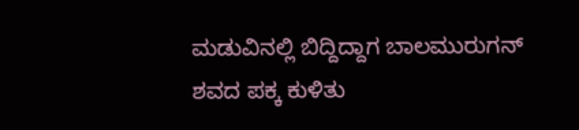ಮಡುವಿನಲ್ಲಿ ಬಿದ್ದಿದ್ದಾಗ ಬಾಲಮುರುಗನ್ ಶವದ ಪಕ್ಕ ಕುಳಿತು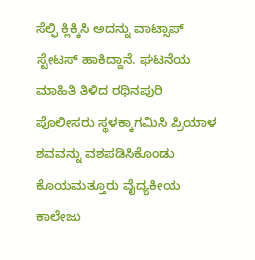ಸೆಲ್ಫಿ ಕ್ಲಿಕ್ಕಿಸಿ ಅದನ್ನು ವಾಟ್ಸಾಪ್ ಸ್ಟೇಟಸ್ ಹಾಕಿದ್ದಾನೆ. ಘಟನೆಯ ಮಾಹಿತಿ ತಿಳಿದ ರಥಿನಪುರಿ ಪೊಲೀಸರು ಸ್ಥಳಕ್ಕಾಗಮಿಸಿ ಪ್ರಿಯಾಳ ಶವವನ್ನು ವಶಪಡಿಸಿಕೊಂಡು ಕೊಯಮತ್ತೂರು ವೈದ್ಯಕೀಯ ಕಾಲೇಜು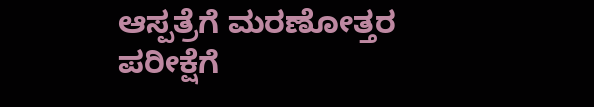ಆಸ್ಪತ್ರೆಗೆ ಮರಣೋತ್ತರ ಪರೀಕ್ಷೆಗೆ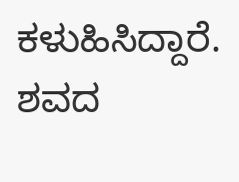ಕಳುಹಿಸಿದ್ದಾರೆ. ಶವದ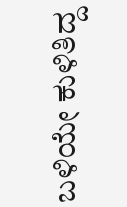ಬಳಿಯೇ ಕುಳಿತಿದ್ದ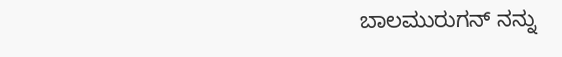ಬಾಲಮುರುಗನ್ ನನ್ನು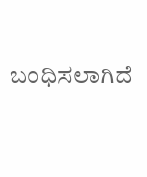ಬಂಧಿಸಲಾಗಿದೆ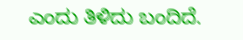ಎಂದು ತಿಳಿದು ಬಂದಿದೆ.